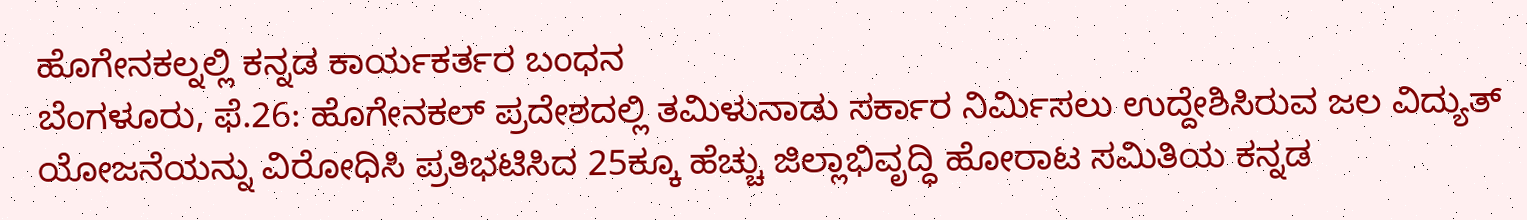ಹೊಗೇನಕಲ್ನಲ್ಲಿ ಕನ್ನಡ ಕಾರ್ಯಕರ್ತರ ಬಂಧನ
ಬೆಂಗಳೂರು, ಫೆ.26: ಹೊಗೇನಕಲ್ ಪ್ರದೇಶದಲ್ಲಿ ತಮಿಳುನಾಡು ಸರ್ಕಾರ ನಿರ್ಮಿಸಲು ಉದ್ದೇಶಿಸಿರುವ ಜಲ ವಿದ್ಯುತ್ ಯೋಜನೆಯನ್ನು ವಿರೋಧಿಸಿ ಪ್ರತಿಭಟಿಸಿದ 25ಕ್ಕೂ ಹೆಚ್ಚು ಜಿಲ್ಲಾಭಿವೃದ್ಧಿ ಹೋರಾಟ ಸಮಿತಿಯ ಕನ್ನಡ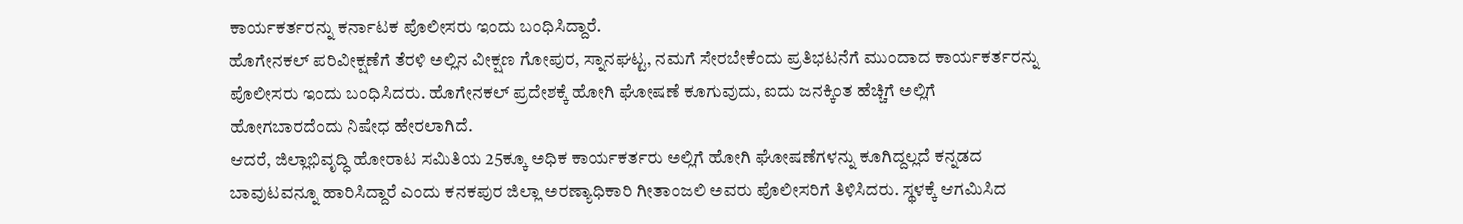ಕಾರ್ಯಕರ್ತರನ್ನು ಕರ್ನಾಟಕ ಪೊಲೀಸರು ಇಂದು ಬಂಧಿಸಿದ್ದಾರೆ.
ಹೊಗೇನಕಲ್ ಪರಿವೀಕ್ಷಣೆಗೆ ತೆರಳಿ ಅಲ್ಲಿನ ವೀಕ್ಷಣ ಗೋಪುರ, ಸ್ನಾನಘಟ್ಟ, ನಮಗೆ ಸೇರಬೇಕೆಂದು ಪ್ರತಿಭಟನೆಗೆ ಮುಂದಾದ ಕಾರ್ಯಕರ್ತರನ್ನು ಪೊಲೀಸರು ಇಂದು ಬಂಧಿಸಿದರು. ಹೊಗೇನಕಲ್ ಪ್ರದೇಶಕ್ಕೆ ಹೋಗಿ ಘೋಷಣೆ ಕೂಗುವುದು, ಐದು ಜನಕ್ಕಿಂತ ಹೆಚ್ಚಿಗೆ ಅಲ್ಲಿಗೆ ಹೋಗಬಾರದೆಂದು ನಿಷೇಧ ಹೇರಲಾಗಿದೆ.
ಆದರೆ, ಜಿಲ್ಲಾಭಿವೃದ್ಧಿ ಹೋರಾಟ ಸಮಿತಿಯ 25ಕ್ಕೂ ಅಧಿಕ ಕಾರ್ಯಕರ್ತರು ಅಲ್ಲಿಗೆ ಹೋಗಿ ಘೋಷಣೆಗಳನ್ನು ಕೂಗಿದ್ದಲ್ಲದೆ ಕನ್ನಡದ ಬಾವುಟವನ್ನೂ ಹಾರಿಸಿದ್ದಾರೆ ಎಂದು ಕನಕಪುರ ಜಿಲ್ಲಾ ಅರಣ್ಯಾಧಿಕಾರಿ ಗೀತಾಂಜಲಿ ಅವರು ಪೊಲೀಸರಿಗೆ ತಿಳಿಸಿದರು. ಸ್ಥಳಕ್ಕೆ ಆಗಮಿಸಿದ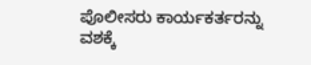ಪೊಲೀಸರು ಕಾರ್ಯಕರ್ತರನ್ನು ವಶಕ್ಕೆ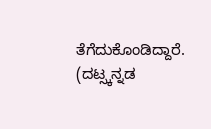ತೆಗೆದುಕೊಂಡಿದ್ದಾರೆ.
(ದಟ್ಸ್ಕನ್ನಡ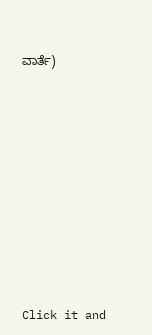ವಾರ್ತೆ)












Click it and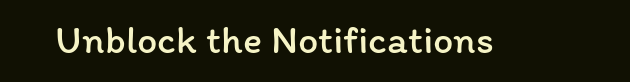Unblock the Notifications